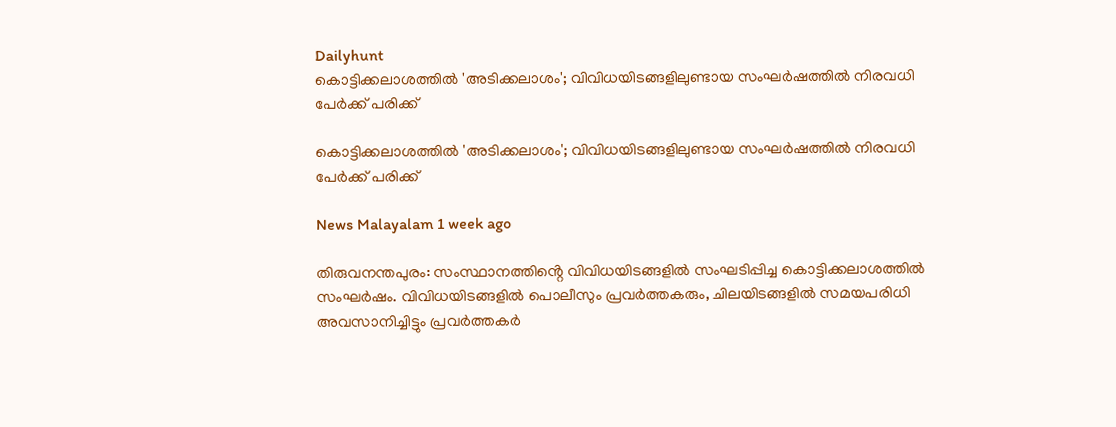Dailyhunt
കൊട്ടിക്കലാശത്തില്‍ 'അടിക്കലാശം'; വിവിധയിടങ്ങളിലുണ്ടായ സംഘര്‍ഷത്തില്‍ നിരവധി പേര്‍ക്ക് പരിക്ക്

കൊട്ടിക്കലാശത്തില്‍ 'അടിക്കലാശം'; വിവിധയിടങ്ങളിലുണ്ടായ സംഘര്‍ഷത്തില്‍ നിരവധി പേര്‍ക്ക് പരിക്ക്

News Malayalam 1 week ago

തിരുവനന്തപുരം: സംസ്ഥാനത്തിൻ്റെ വിവിധയിടങ്ങളില്‍ സംഘടിപ്പിച്ച കൊട്ടിക്കലാശത്തില്‍ സംഘർഷം. വിവിധയിടങ്ങളില്‍ പൊലീസും പ്രവർത്തകരും, ചിലയിടങ്ങളില്‍ സമയപരിധി അവസാനിച്ചിട്ടും പ്രവർത്തകർ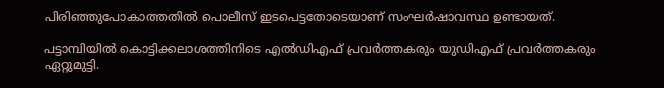പിരിഞ്ഞുപോകാത്തതില്‍ പൊലീസ് ഇടപെട്ടതോടെയാണ് സംഘർഷാവസ്ഥ ഉണ്ടായത്.

പട്ടാമ്പിയില്‍ കൊട്ടിക്കലാശത്തിനിടെ എല്‍ഡിഎഫ് പ്രവർത്തകരും യുഡിഎഫ് പ്രവർത്തകരും ഏറ്റുമുട്ടി.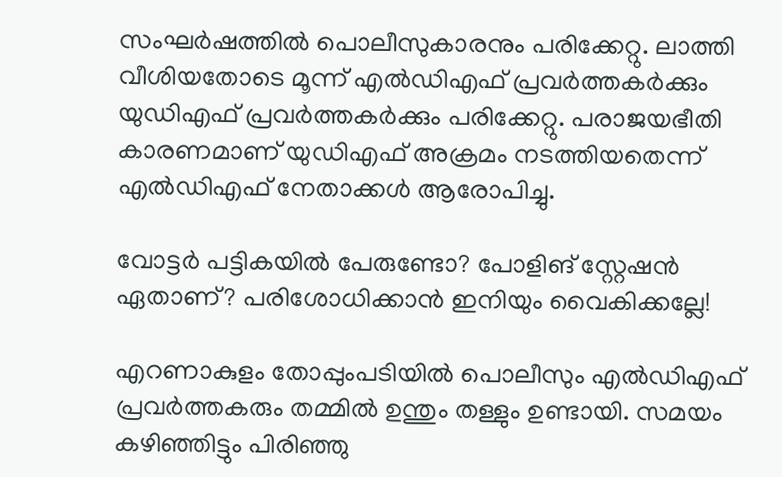സംഘർഷത്തില്‍ പൊലീസുകാരനും പരിക്കേറ്റു. ലാത്തി വീശിയതോടെ മൂന്ന് എല്‍ഡിഎഫ് പ്രവർത്തകർക്കും യുഡിഎഫ് പ്രവർത്തകർക്കും പരിക്കേറ്റു. പരാജയഭീതി കാരണമാണ് യുഡിഎഫ് അക്രമം നടത്തിയതെന്ന് എല്‍ഡിഎഫ് നേതാക്കള്‍ ആരോപിച്ചു.

വോട്ടർ പട്ടികയില്‍ പേരുണ്ടോ? പോളിങ് സ്റ്റേഷൻ ഏതാണ്? പരിശോധിക്കാൻ ഇനിയും വൈകിക്കല്ലേ!

എറണാകുളം തോപ്പുംപടിയില്‍ പൊലീസും എല്‍ഡിഎഫ് പ്രവർത്തകരും തമ്മില്‍ ഉന്തും തള്ളും ഉണ്ടായി. സമയം കഴിഞ്ഞിട്ടും പിരിഞ്ഞു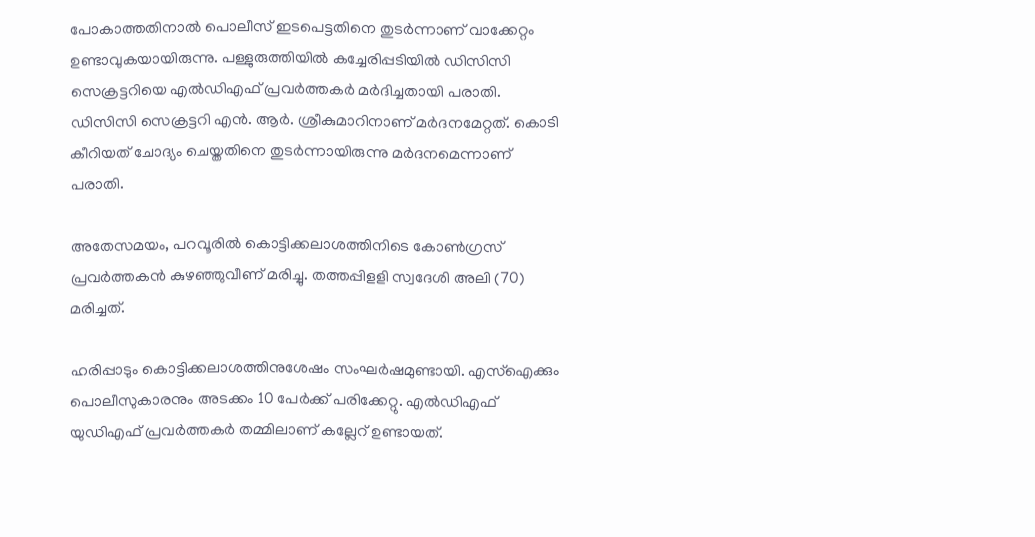പോകാത്തതിനാല്‍ പൊലീസ് ഇടപെട്ടതിനെ തുടർന്നാണ് വാക്കേറ്റം ഉണ്ടാവുകയായിരുന്നു. പള്ളുരുത്തിയില്‍ കച്ചേരിപ്പടിയില്‍ ഡിസിസി സെക്രട്ടറിയെ എല്‍ഡിഎഫ് പ്രവർത്തകർ മർദിച്ചതായി പരാതി. ഡിസിസി സെക്രട്ടറി എൻ. ആർ. ശ്രീകുമാറിനാണ് മർദനമേറ്റത്. കൊടി കീറിയത് ചോദ്യം ചെയ്തതിനെ തുടർന്നായിരുന്നു മർദനമെന്നാണ് പരാതി.

അതേസമയം, പറവൂരില്‍ കൊട്ടിക്കലാശത്തിനിടെ കോണ്‍ഗ്രസ് പ്രവര്‍ത്തകന്‍ കുഴഞ്ഞുവീണ് മരിച്ചു. തത്തപ്പിളളി സ്വദേശി അലി (70) മരിച്ചത്.

ഹരിപ്പാടും കൊട്ടിക്കലാശത്തിനുശേഷം സംഘർഷമുണ്ടായി. എസ്‌ഐക്കും പൊലീസുകാരനും അടക്കം 10 പേർക്ക് പരിക്കേറ്റു. എല്‍ഡിഎഫ് യുഡിഎഫ് പ്രവർത്തകർ തമ്മിലാണ് കല്ലേറ് ഉണ്ടായത്.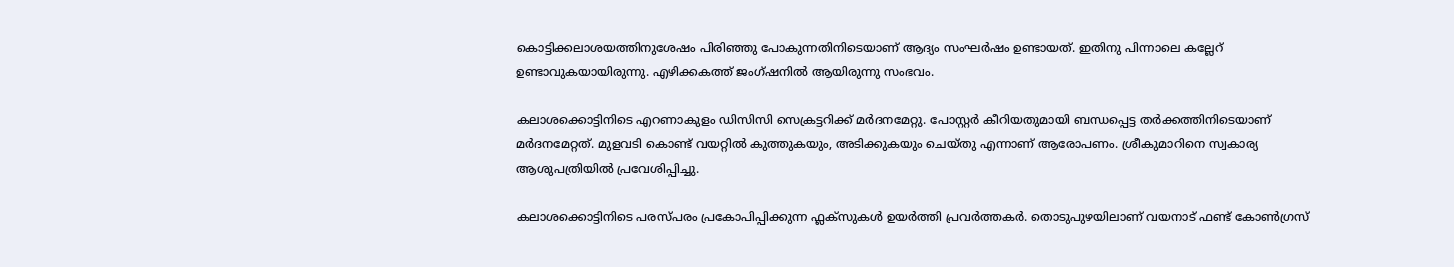കൊട്ടിക്കലാശയത്തിനുശേഷം പിരിഞ്ഞു പോകുന്നതിനിടെയാണ് ആദ്യം സംഘർഷം ഉണ്ടായത്. ഇതിനു പിന്നാലെ കല്ലേറ് ഉണ്ടാവുകയായിരുന്നു. എഴിക്കകത്ത് ജംഗ്ഷനില്‍ ആയിരുന്നു സംഭവം.

കലാശക്കൊട്ടിനിടെ എറണാകുളം ഡിസിസി സെക്രട്ടറിക്ക് മർദനമേറ്റു. പോസ്റ്റർ കീറിയതുമായി ബന്ധപ്പെട്ട തർക്കത്തിനിടെയാണ് മർദനമേറ്റത്. മുളവടി കൊണ്ട് വയറ്റില്‍ കുത്തുകയും, അടിക്കുകയും ചെയ്തു എന്നാണ് ആരോപണം. ശ്രീകുമാറിനെ സ്വകാര്യ ആശുപത്രിയില്‍ പ്രവേശിപ്പിച്ചു.

കലാശക്കൊട്ടിനിടെ പരസ്പരം പ്രകോപിപ്പിക്കുന്ന ഫ്ലക്സുകള്‍ ഉയർത്തി പ്രവർത്തകർ. തൊടുപുഴയിലാണ് വയനാട് ഫണ്ട് കോണ്‍ഗ്രസ്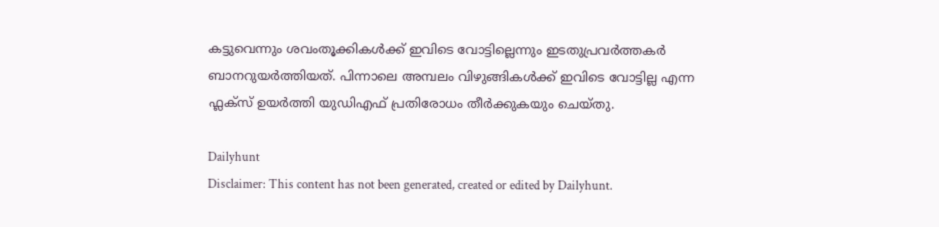കട്ടുവെന്നും ശവംതൂക്കികള്‍ക്ക് ഇവിടെ വോട്ടില്ലെന്നും ഇടതുപ്രവർത്തകർ ബാനറുയർത്തിയത്. പിന്നാലെ അമ്പലം വിഴുങ്ങികള്‍ക്ക് ഇവിടെ വോട്ടില്ല എന്ന ഫ്ലക്സ് ഉയർത്തി യുഡിഎഫ് പ്രതിരോധം തീർക്കുകയും ചെയ്തു.

Dailyhunt
Disclaimer: This content has not been generated, created or edited by Dailyhunt.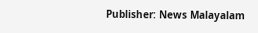Publisher: News Malayalam